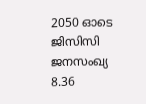2050 ഓടെ ജിസിസി ജനസംഖ്യ 8.36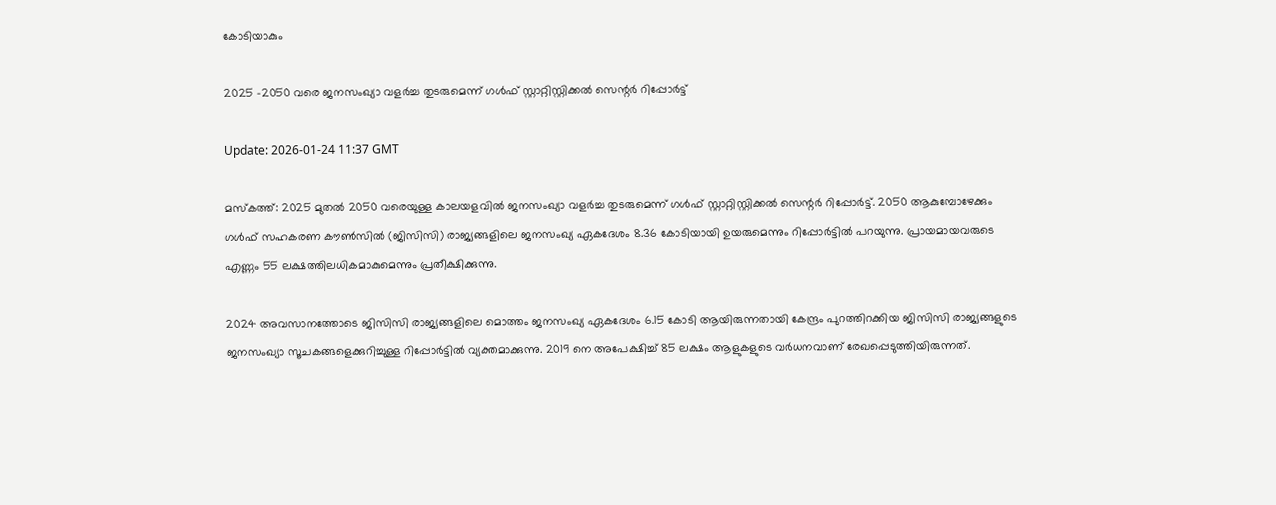കോടിയാകും

2025 -2050 വരെ ജനസംഖ്യാ വളർച്ച തുടരുമെന്ന് ഗൾഫ് സ്റ്റാറ്റിസ്റ്റിക്കൽ സെന്റർ റിപ്പോർട്ട്

Update: 2026-01-24 11:37 GMT

മസ്‌കത്ത്: 2025 മുതൽ 2050 വരെയുള്ള കാലയളവിൽ ജനസംഖ്യാ വളർച്ച തുടരുമെന്ന് ഗൾഫ് സ്റ്റാറ്റിസ്റ്റിക്കൽ സെന്റർ റിപ്പോർട്ട്. 2050 ആകുമ്പോഴേക്കും ഗൾഫ് സഹകരണ കൗൺസിൽ (ജിസിസി) രാജ്യങ്ങളിലെ ജനസംഖ്യ ഏകദേശം 8.36 കോടിയായി ഉയരുമെന്നും റിപ്പോർട്ടിൽ പറയുന്നു. പ്രായമായവരുടെ എണ്ണം 55 ലക്ഷത്തിലധികമാകുമെന്നും പ്രതീക്ഷിക്കുന്നു.

2024 അവസാനത്തോടെ ജിസിസി രാജ്യങ്ങളിലെ മൊത്തം ജനസംഖ്യ ഏകദേശം 6.15 കോടി ആയിരുന്നതായി കേന്ദ്രം പുറത്തിറക്കിയ ജിസിസി രാജ്യങ്ങളുടെ ജനസംഖ്യാ സൂചകങ്ങളെക്കുറിച്ചുള്ള റിപ്പോർട്ടിൽ വ്യക്തമാക്കുന്നു. 2019 നെ അപേക്ഷിച്ച് 85 ലക്ഷം ആളുകളുടെ വർധനവാണ് രേഖപ്പെടുത്തിയിരുന്നത്.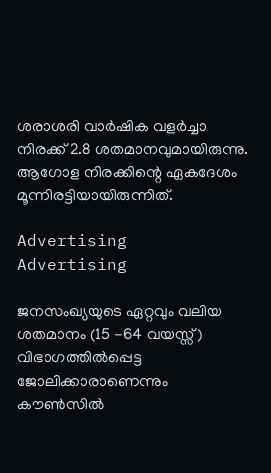ശരാശരി വാർഷിക വളർച്ചാ നിരക്ക് 2.8 ശതമാനവുമായിരുന്നു. ആഗോള നിരക്കിന്റെ ഏകദേശം മൂന്നിരട്ടിയായിരുന്നിത്.

Advertising
Advertising

ജനസംഖ്യയുടെ ഏറ്റവും വലിയ ശതമാനം (15 -64 വയസ്സ്) വിഭാഗത്തിൽപ്പെട്ട ജോലിക്കാരാണെന്നും കൗൺസിൽ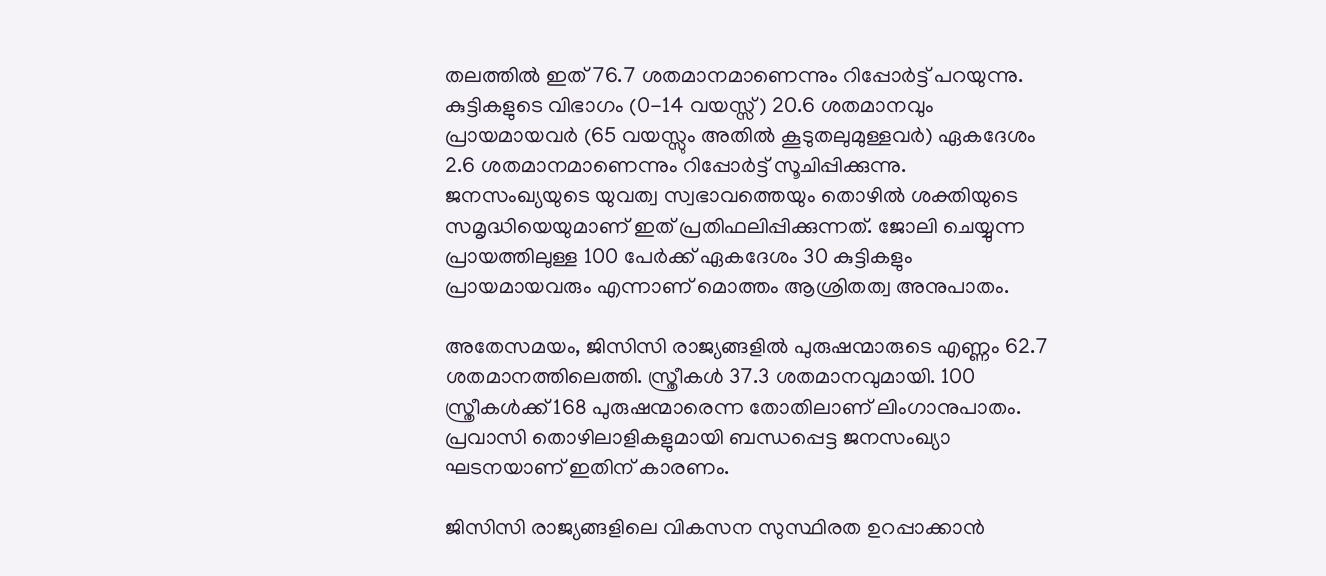തലത്തിൽ ഇത് 76.7 ശതമാനമാണെന്നും റിപ്പോർട്ട് പറയുന്നു. കുട്ടികളുടെ വിഭാഗം (0-14 വയസ്സ്) 20.6 ശതമാനവും പ്രായമായവർ (65 വയസ്സും അതിൽ കൂടുതലുമുള്ളവർ) ഏകദേശം 2.6 ശതമാനമാണെന്നും റിപ്പോർട്ട് സൂചിപ്പിക്കുന്നു. ജനസംഖ്യയുടെ യുവത്വ സ്വഭാവത്തെയും തൊഴിൽ ശക്തിയുടെ സമൃദ്ധിയെയുമാണ് ഇത് പ്രതിഫലിപ്പിക്കുന്നത്. ജോലി ചെയ്യുന്ന പ്രായത്തിലുള്ള 100 പേർക്ക് ഏകദേശം 30 കുട്ടികളും പ്രായമായവരും എന്നാണ് മൊത്തം ആശ്രിതത്വ അനുപാതം.

അതേസമയം, ജിസിസി രാജ്യങ്ങളിൽ പുരുഷന്മാരുടെ എണ്ണം 62.7 ശതമാനത്തിലെത്തി. സ്ത്രീകൾ 37.3 ശതമാനവുമായി. 100 സ്ത്രീകൾക്ക് 168 പുരുഷന്മാരെന്ന തോതിലാണ് ലിംഗാനുപാതം. പ്രവാസി തൊഴിലാളികളുമായി ബന്ധപ്പെട്ട ജനസംഖ്യാ ഘടനയാണ് ഇതിന് കാരണം.

ജിസിസി രാജ്യങ്ങളിലെ വികസന സുസ്ഥിരത ഉറപ്പാക്കാൻ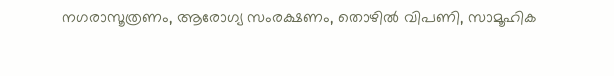നഗരാസൂത്രണം, ആരോഗ്യ സംരക്ഷണം, തൊഴിൽ വിപണി, സാമൂഹിക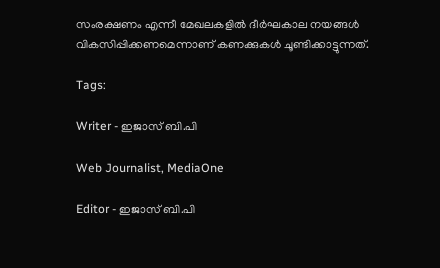സംരക്ഷണം എന്നീ മേഖലകളിൽ ദീർഘകാല നയങ്ങൾ വികസിപ്പിക്കണമെന്നാണ് കണക്കുകൾ ചൂണ്ടിക്കാട്ടുന്നത്.

Tags:

Writer - ഇജാസ് ബി.പി

Web Journalist, MediaOne

Editor - ഇജാസ് ബി.പി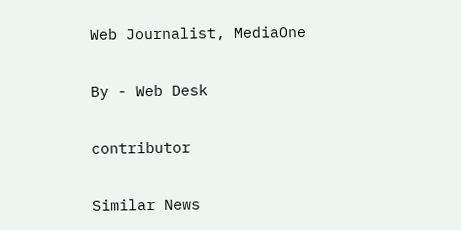Web Journalist, MediaOne

By - Web Desk

contributor

Similar News